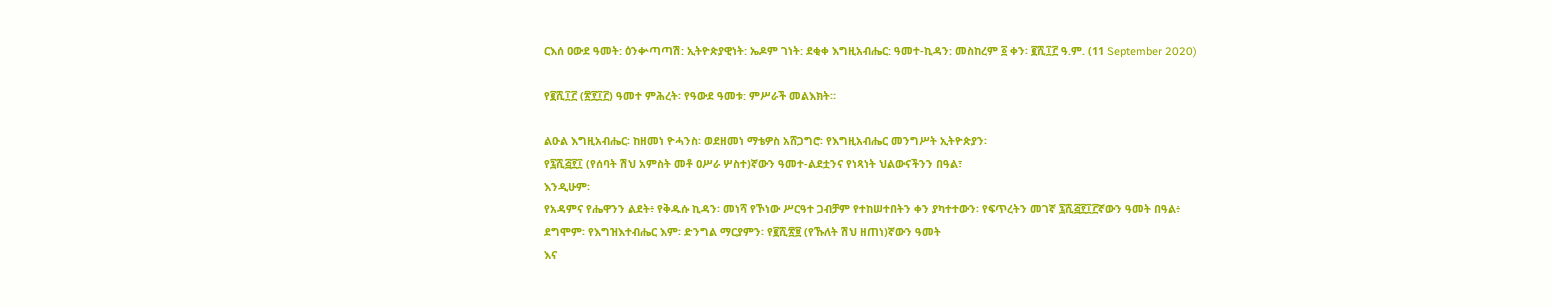ርእሰ ዐውደ ዓመት: ዕንቍጣጣሽ: ኢትዮጵያዊነት: ኤዶም ገነት: ደቂቀ እግዚአብሔር: ዓመተ-ኪዳን: መስከረም ፩ ቀን፡ ፪ሺ፲፫ ዓ.ም. (11 September 2020)

የ፪ሺ፲፫ (፳፻፲፫) ዓመተ ምሕረት፡ የዓውደ ዓመቱ: ምሥራች መልእክት።

ልዑል እግዚአብሔር፡ ከዘመነ ዮሓንስ፡ ወደዘመነ ማቴዎስ አሸጋግሮ፡ የእግዚአብሔር መንግሥት ኢትዮጵያን፡
የ፯ሺ፭፻፲ (የሰባት ሽህ አምስት መቶ ዐሥራ ሦስተ)ኛውን ዓመተ-ልደቷንና የነጻነት ህልውናችንን በዓል፣
እንዲሁም፡
የአዳምና የሔዋንን ልደት፥ የቅዱሱ ኪዳን፡ መነሻ የኾነው ሥርዓተ ጋብቻም የተከሠተበትን ቀን ያካተተውን፡ የፍጥረትን መገኛ ፯ሺ፭፻፲፫ኛውን ዓመት በዓል፥
ደግሞም፡ የእግዝእተብሔር እም፡ ድንግል ማርያምን፡ የ፪ሺ፳፱ (የኹለት ሽህ ዘጠነ)ኛውን ዓመት
እና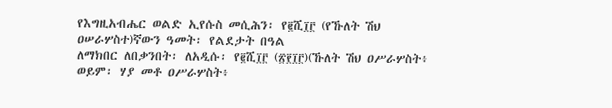የእግዚአብሔር ወልድ ኢየሱስ መሲሕን፡ የ፪ሺ፲፫ (የኹለት ሽህ ዐሠራሦስተ)ኛውን ዓመት፡ የልደታት በዓል
ለማክበር ለበቃንበት፡ ለአዲሱ፡ የ፪ሺ፲፫ (፳፻፲፫)(ኹለት ሽህ ዐሥራሦስት፥ ወይም፡ ሃያ መቶ ዐሥራሦስት፥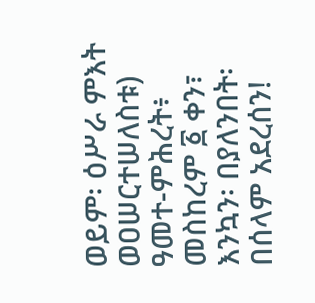ወይም፡ ዕሥራ ምእት ወዐሠርተሠለስቱ) ዓመተ-ምሕረት፥ መስከረም ፩ ቀን፣ እንኳን፡ በያለንበት፡ በሰላም አደረሰን!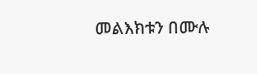መልእክቱን በሙሉ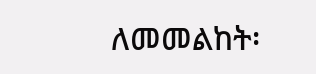ለመመልከት፡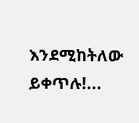እንደሚከትለው ይቀጥሉ!...